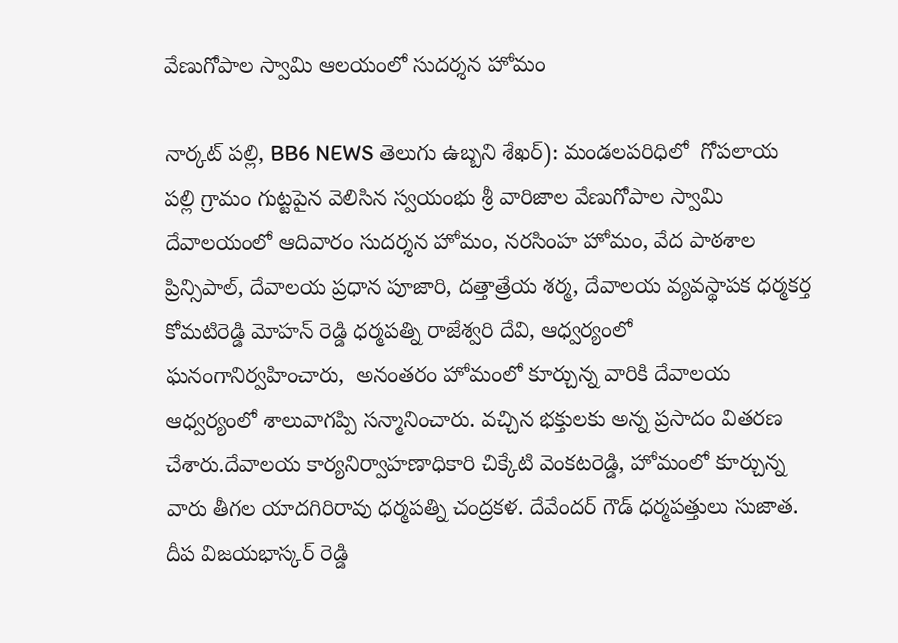వేణుగోపాల స్వామి ఆలయంలో సుదర్శన హోమం

నార్కట్ పల్లి, BB6 NEWS తెలుగు ఉబ్బని శేఖర్): మండలపరిధిలో  గోపలాయ పల్లి గ్రామం గుట్టపైన వెలిసిన స్వయంభు శ్రీ వారిజాల వేణుగోపాల స్వామి దేవాలయంలో ఆదివారం సుదర్శన హోమం, నరసింహ హోమం, వేద పాఠశాల ప్రిన్సిపాల్, దేవాలయ ప్రధాన పూజారి, దత్తాత్రేయ శర్మ, దేవాలయ వ్యవస్థాపక ధర్మకర్త కోమటిరెడ్డి మోహన్ రెడ్డి ధర్మపత్ని రాజేశ్వరి దేవి, ఆధ్వర్యంలో ఘనంగానిర్వహించారు,  అనంతరం హోమంలో కూర్చున్న వారికి దేవాలయ ఆధ్వర్యంలో శాలువాగప్పి సన్మానించారు. వచ్చిన భక్తులకు అన్న ప్రసాదం వితరణ చేశారు.దేవాలయ కార్యనిర్వాహణాధికారి చిక్కేటి వెంకటరెడ్డి, హోమంలో కూర్చున్న వారు తీగల యాదగిరిరావు ధర్మపత్ని చంద్రకళ. దేవేందర్ గౌడ్ ధర్మపత్తులు సుజాత. దీప విజయభాస్కర్ రెడ్డి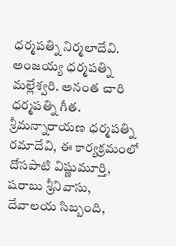ధర్మపత్ని నిర్మలాదేవి. అంజయ్య ధర్మపత్ని మల్లేశ్వరి. అనంత చారి ధర్మపత్ని గీత. శ్రీమన్నారాయణ ధర్మపత్ని రమాదేవి, ఈ కార్యక్రమంలో దోసపాటి విష్ణుమూర్తి, షరాబు శ్రీనివాసు, దేవాలయ సిబ్బంది,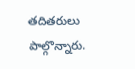తదితరులు పాల్గొన్నారు.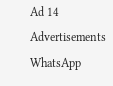Ad 14
Advertisements
WhatsApp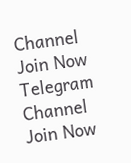Channel Join Now
Telegram Channel Join Now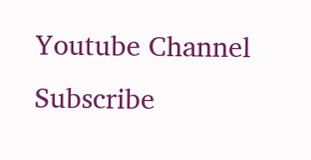Youtube Channel Subscribe